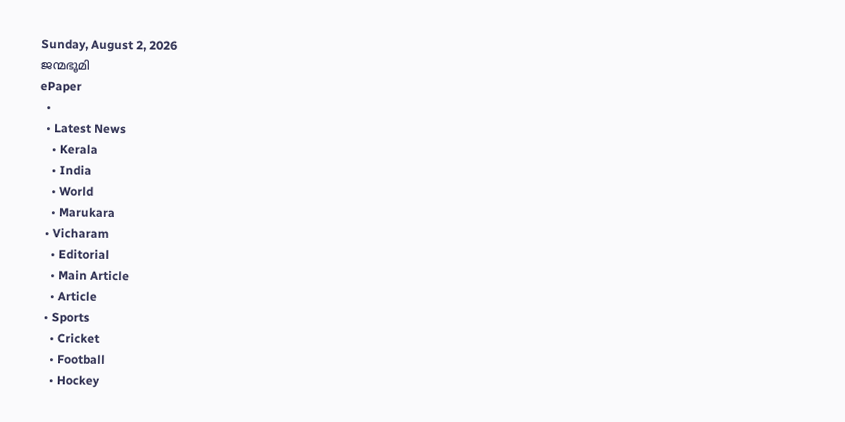Sunday, August 2, 2026
ജന്മഭൂമി
ePaper
  •
  • Latest News
    • Kerala
    • India
    • World
    • Marukara
  • Vicharam
    • Editorial
    • Main Article
    • Article
  • Sports
    • Cricket
    • Football
    • Hockey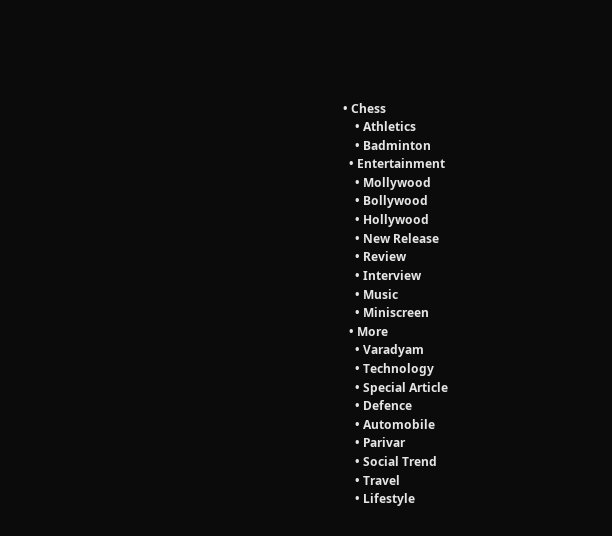• Chess
    • Athletics
    • Badminton
  • Entertainment
    • Mollywood
    • Bollywood
    • Hollywood
    • New Release
    • Review
    • Interview
    • Music
    • Miniscreen
  • More
    • Varadyam
    • Technology
    • Special Article
    • Defence
    • Automobile
    • Parivar
    • Social Trend
    • Travel
    • Lifestyle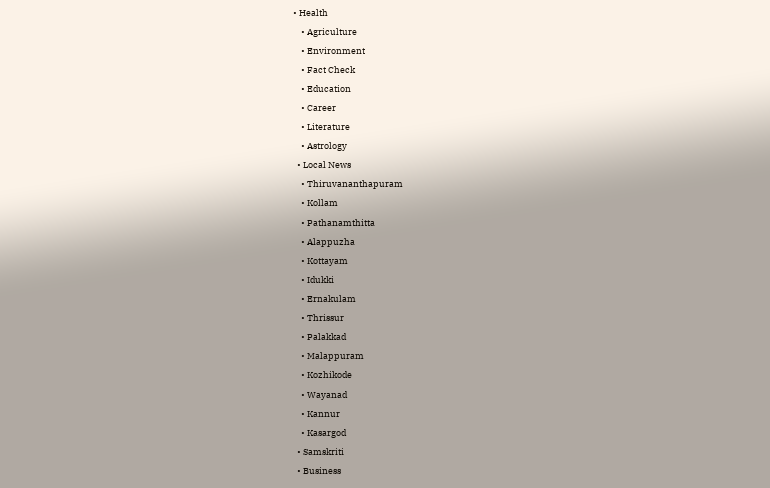• Health
    • Agriculture
    • Environment
    • Fact Check
    • Education
    • Career
    • Literature
    • Astrology
  • Local News
    • Thiruvananthapuram
    • Kollam
    • Pathanamthitta
    • Alappuzha
    • Kottayam
    • Idukki
    • Ernakulam
    • Thrissur
    • Palakkad
    • Malappuram
    • Kozhikode
    • Wayanad
    • Kannur
    • Kasargod
  • Samskriti
  • Business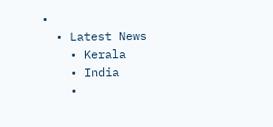•
  • Latest News
    • Kerala
    • India
    •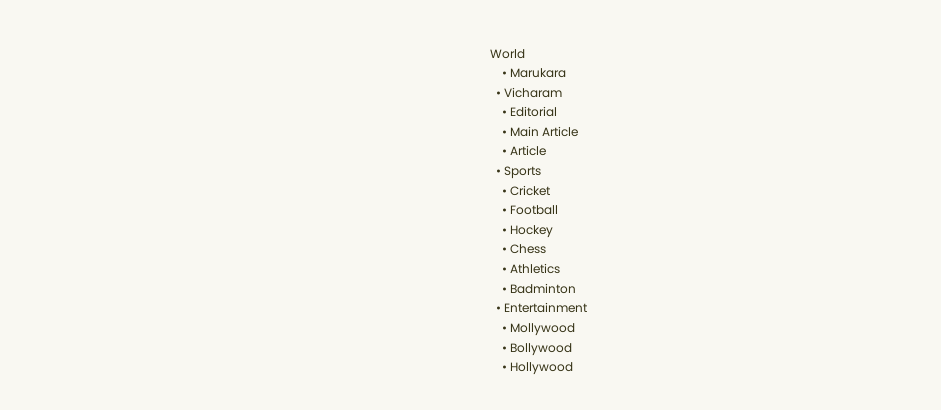World
    • Marukara
  • Vicharam
    • Editorial
    • Main Article
    • Article
  • Sports
    • Cricket
    • Football
    • Hockey
    • Chess
    • Athletics
    • Badminton
  • Entertainment
    • Mollywood
    • Bollywood
    • Hollywood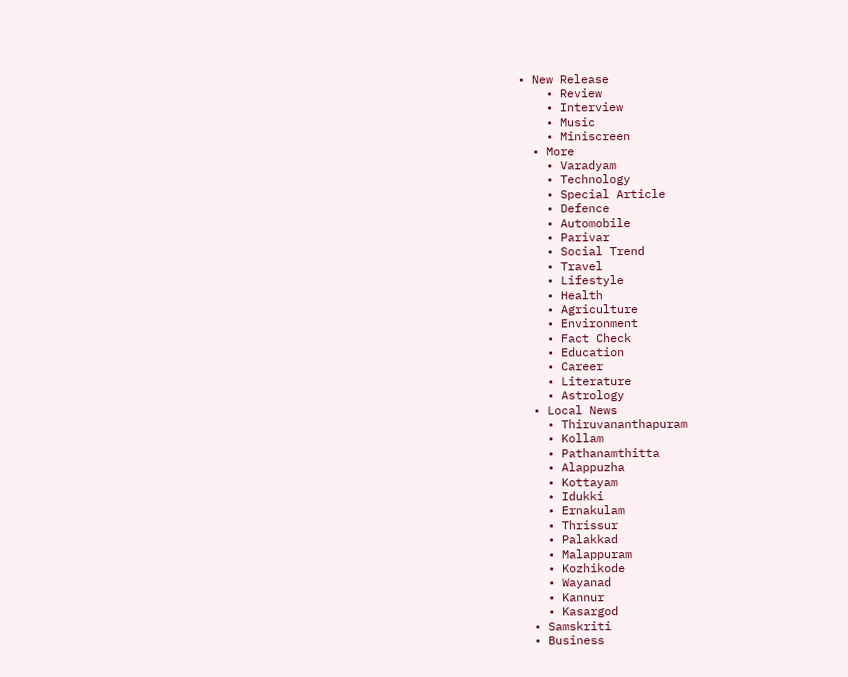• New Release
    • Review
    • Interview
    • Music
    • Miniscreen
  • More
    • Varadyam
    • Technology
    • Special Article
    • Defence
    • Automobile
    • Parivar
    • Social Trend
    • Travel
    • Lifestyle
    • Health
    • Agriculture
    • Environment
    • Fact Check
    • Education
    • Career
    • Literature
    • Astrology
  • Local News
    • Thiruvananthapuram
    • Kollam
    • Pathanamthitta
    • Alappuzha
    • Kottayam
    • Idukki
    • Ernakulam
    • Thrissur
    • Palakkad
    • Malappuram
    • Kozhikode
    • Wayanad
    • Kannur
    • Kasargod
  • Samskriti
  • Business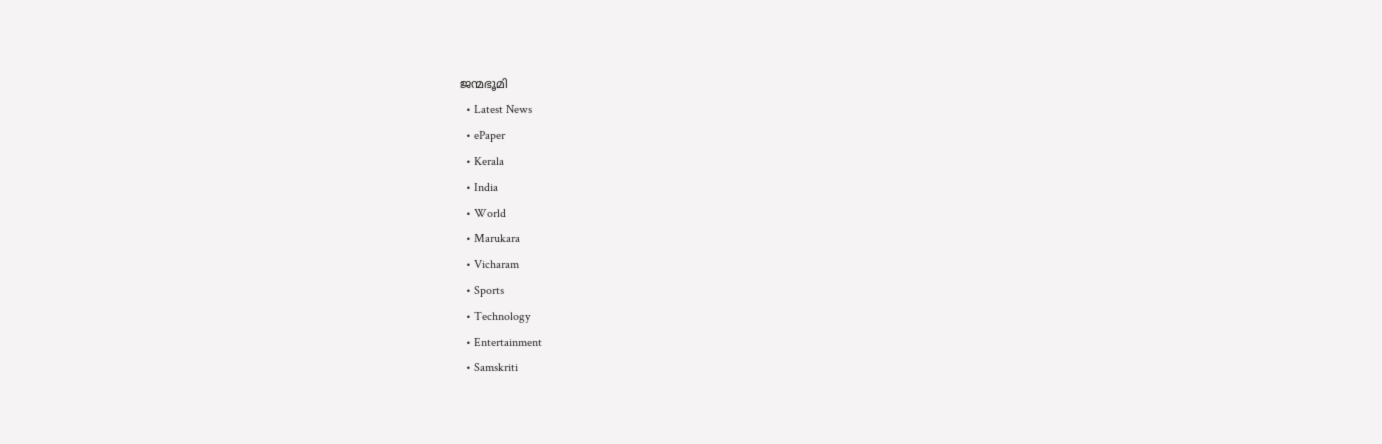ജന്മഭൂമി
  • Latest News
  • ePaper
  • Kerala
  • India
  • World
  • Marukara
  • Vicharam
  • Sports
  • Technology
  • Entertainment
  • Samskriti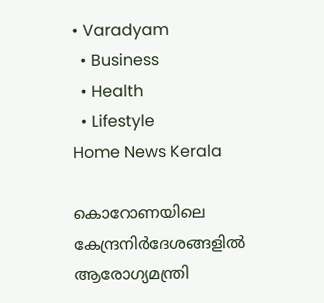• Varadyam
  • Business
  • Health
  • Lifestyle
Home News Kerala

കൊറോണയിലെ കേന്ദ്രനിര്‍ദേശങ്ങളില്‍ ആരോഗ്യമന്ത്രി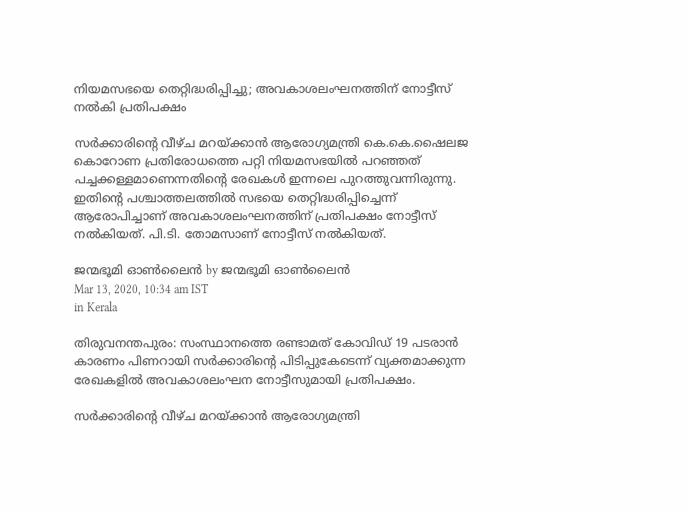നിയമസഭയെ തെറ്റിദ്ധരിപ്പിച്ചു; അവകാശലംഘനത്തിന് നോട്ടീസ് നല്‍കി പ്രതിപക്ഷം

സര്‍ക്കാരിന്റെ വീഴ്ച മറയ്‌ക്കാന്‍ ആരോഗ്യമന്ത്രി കെ.കെ.ഷൈലജ കൊറോണ പ്രതിരോധത്തെ പറ്റി നിയമസഭയില്‍ പറഞ്ഞത് പച്ചക്കള്ളമാണെന്നതിന്റെ രേഖകള്‍ ഇന്നലെ പുറത്തുവന്നിരുന്നു. ഇതിന്റെ പശ്ചാത്തലത്തില്‍ സഭയെ തെറ്റിദ്ധരിപ്പിച്ചെന്ന് ആരോപിച്ചാണ് അവകാശലംഘനത്തിന് പ്രതിപക്ഷം നോട്ടീസ് നല്‍കിയത്. പി.ടി. തോമസാണ് നോട്ടീസ് നല്‍കിയത്.

ജന്മഭൂമി ഓണ്‍ലൈന്‍ by ജന്മഭൂമി ഓണ്‍ലൈന്‍
Mar 13, 2020, 10:34 am IST
in Kerala

തിരുവനന്തപുരം: സംസ്ഥാനത്തെ രണ്ടാമത് കോവിഡ് 19 പടരാന്‍ കാരണം പിണറായി സര്‍ക്കാരിന്റെ പിടിപ്പുകേടെന്ന് വ്യക്തമാക്കുന്ന രേഖകളില്‍ അവകാശലംഘന നോട്ടീസുമായി പ്രതിപക്ഷം.

സര്‍ക്കാരിന്റെ വീഴ്ച മറയ്‌ക്കാന്‍ ആരോഗ്യമന്ത്രി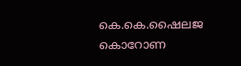കെ.കെ.ഷൈലജ കൊറോണ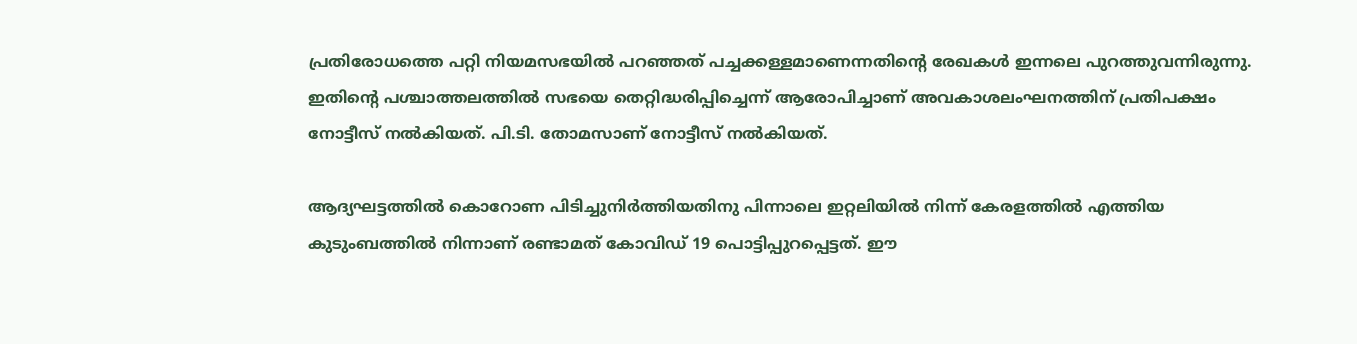പ്രതിരോധത്തെ പറ്റി നിയമസഭയില്‍ പറഞ്ഞത് പച്ചക്കള്ളമാണെന്നതിന്റെ രേഖകള്‍ ഇന്നലെ പുറത്തുവന്നിരുന്നു. ഇതിന്റെ പശ്ചാത്തലത്തില്‍ സഭയെ തെറ്റിദ്ധരിപ്പിച്ചെന്ന് ആരോപിച്ചാണ് അവകാശലംഘനത്തിന് പ്രതിപക്ഷം നോട്ടീസ് നല്‍കിയത്. പി.ടി. തോമസാണ് നോട്ടീസ് നല്‍കിയത്.

ആദ്യഘട്ടത്തില്‍ കൊറോണ പിടിച്ചുനിര്‍ത്തിയതിനു പിന്നാലെ ഇറ്റലിയില്‍ നിന്ന് കേരളത്തില്‍ എത്തിയ കുടുംബത്തില്‍ നിന്നാണ് രണ്ടാമത് കോവിഡ് 19 പൊട്ടിപ്പുറപ്പെട്ടത്. ഈ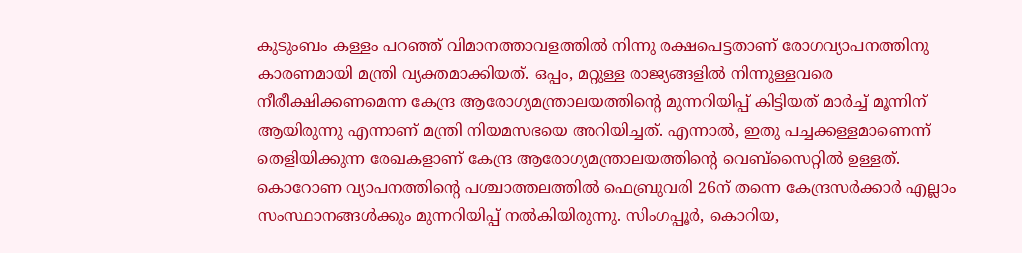കുടുംബം കള്ളം പറഞ്ഞ് വിമാനത്താവളത്തില്‍ നിന്നു രക്ഷപെട്ടതാണ് രോഗവ്യാപനത്തിനു കാരണമായി മന്ത്രി വ്യക്തമാക്കിയത്. ഒപ്പം, മറ്റുള്ള രാജ്യങ്ങളില്‍ നിന്നുള്ളവരെ നീരീക്ഷിക്കണമെന്ന കേന്ദ്ര ആരോഗ്യമന്ത്രാലയത്തിന്റെ മുന്നറിയിപ്പ് കിട്ടിയത് മാര്‍ച്ച് മൂന്നിന് ആയിരുന്നു എന്നാണ് മന്ത്രി നിയമസഭയെ അറിയിച്ചത്. എന്നാല്‍, ഇതു പച്ചക്കള്ളമാണെന്ന് തെളിയിക്കുന്ന രേഖകളാണ് കേന്ദ്ര ആരോഗ്യമന്ത്രാലയത്തിന്റെ വെബ്‌സൈറ്റില്‍ ഉള്ളത്. കൊറോണ വ്യാപനത്തിന്റെ പശ്ചാത്തലത്തില്‍ ഫെബ്രുവരി 26ന് തന്നെ കേന്ദ്രസര്‍ക്കാര്‍ എല്ലാം സംസ്ഥാനങ്ങള്‍ക്കും മുന്നറിയിപ്പ് നല്‍കിയിരുന്നു. സിംഗപ്പൂര്‍, കൊറിയ,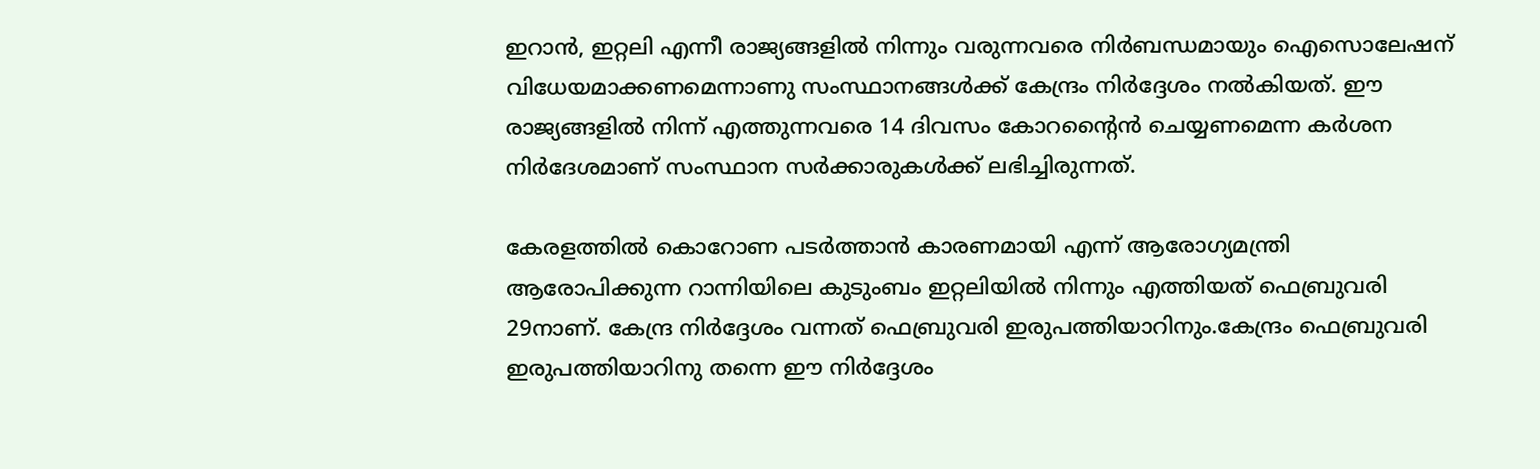ഇറാന്‍, ഇറ്റലി എന്നീ രാജ്യങ്ങളില്‍ നിന്നും വരുന്നവരെ നിര്‍ബന്ധമായും ഐസൊലേഷന് വിധേയമാക്കണമെന്നാണു സംസ്ഥാനങ്ങള്‍ക്ക് കേന്ദ്രം നിര്‍ദ്ദേശം നല്‍കിയത്. ഈ രാജ്യങ്ങളില്‍ നിന്ന് എത്തുന്നവരെ 14 ദിവസം കോറന്റൈന്‍ ചെയ്യണമെന്ന കര്‍ശന നിര്‍ദേശമാണ് സംസ്ഥാന സര്‍ക്കാരുകള്‍ക്ക് ലഭിച്ചിരുന്നത്.

കേരളത്തില്‍ കൊറോണ പടര്‍ത്താന്‍ കാരണമായി എന്ന് ആരോഗ്യമന്ത്രി ആരോപിക്കുന്ന റാന്നിയിലെ കുടുംബം ഇറ്റലിയില്‍ നിന്നും എത്തിയത് ഫെബ്രുവരി 29നാണ്. കേന്ദ്ര നിര്‍ദ്ദേശം വന്നത് ഫെബ്രുവരി ഇരുപത്തിയാറിനും.കേന്ദ്രം ഫെബ്രുവരി ഇരുപത്തിയാറിനു തന്നെ ഈ നിര്‍ദ്ദേശം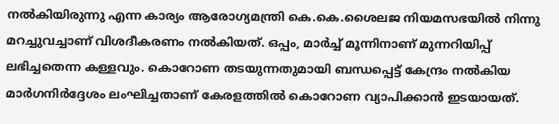നല്‍കിയിരുന്നു എന്ന കാര്യം ആരോഗ്യമന്ത്രി കെ.കെ.ശൈലജ നിയമസഭയില്‍ നിന്നു മറച്ചുവച്ചാണ് വിശദീകരണം നല്‍കിയത്. ഒപ്പം, മാര്‍ച്ച് മൂന്നിനാണ് മുന്നറിയിപ്പ് ലഭിച്ചതെന്ന കള്ളവും. കൊറോണ തടയുന്നതുമായി ബന്ധപ്പെട്ട് കേന്ദ്രം നല്‍കിയ മാര്‍ഗനിര്‍ദ്ദേശം ലംഘിച്ചതാണ് കേരളത്തില്‍ കൊറോണ വ്യാപിക്കാന്‍ ഇടയായത്.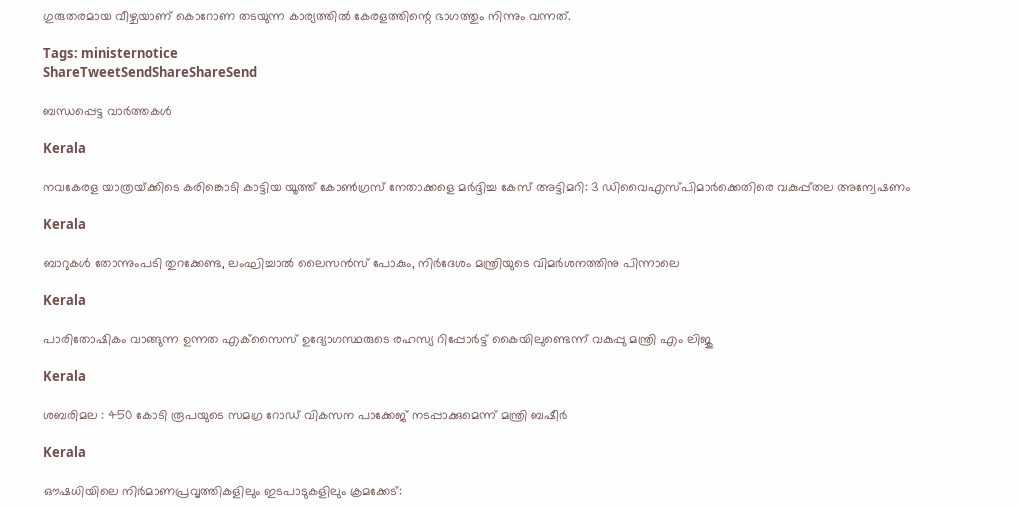ഗുരുതരമായ വീഴ്ചയാണ് കൊറോണ തടയുന്ന കാര്യത്തില്‍ കേരളത്തിന്റെ ഭാഗത്തും നിന്നും വന്നത്.

Tags: ministernotice
ShareTweetSendShareShareSend

ബന്ധപ്പെട്ട വാര്‍ത്തകള്‍

Kerala

നവകേരള യാത്രയ്‌ക്കിടെ കരിങ്കൊടി കാട്ടിയ യൂത്ത് കോണ്‍ഗ്രസ് നേതാക്കളെ മര്‍ദ്ദിച്ച കേസ് അട്ടിമറി: 3 ഡിവൈഎസ്പിമാര്‍ക്കെതിരെ വകുപ്പ്തല അന്വേഷണം

Kerala

ബാറുകള്‍ തോന്നുംപടി തുറക്കേണ്ട, ലംഘിച്ചാല്‍ ലൈസന്‍സ് പോകും, നിര്‍ദേശം മന്ത്രിയുടെ വിമര്‍ശനത്തിനു പിന്നാലെ

Kerala

പാരിതോഷികം വാങ്ങുന്ന ഉന്നത എക്‌സൈസ് ഉദ്യോഗസ്ഥരുടെ രഹസ്യ റിപ്പോര്‍ട്ട് കൈയിലുണ്ടെന്ന് വകുപ്പു മന്ത്രി എം ലിജു

Kerala

ശബരിമല : 450 കോടി രൂപയുടെ സമഗ്ര റോഡ് വികസന പാക്കേജ് നടപ്പാക്കുമെന്ന് മന്ത്രി ബഷീര്‍

Kerala

ഔഷധിയിലെ നിര്‍മാണപ്രവൃത്തികളിലും ഇടപാടുകളിലും ക്രമക്കേട്: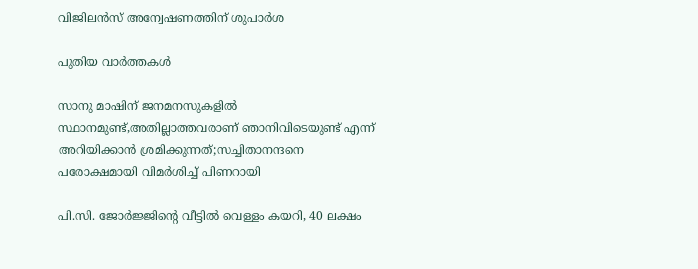വിജിലന്‍സ് അന്വേഷണത്തിന് ശുപാര്‍ശ

പുതിയ വാര്‍ത്തകള്‍

സാനു മാഷിന് ജനമനസുകളില്‍ സ്ഥാനമുണ്ട്,അതില്ലാത്തവരാണ് ഞാനിവിടെയുണ്ട് എന്ന് അറിയിക്കാന്‍ ശ്രമിക്കുന്നത്;സച്ചിതാനന്ദനെ പരോക്ഷമായി വിമര്‍ശിച്ച് പിണറായി

പി.സി. ജോര്‍ജ്ജിന്റെ വീട്ടില്‍ വെള്ളം കയറി, 40 ലക്ഷം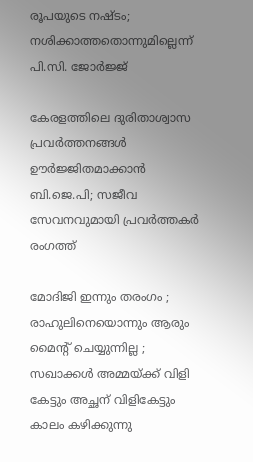രൂപയുടെ നഷ്ടം; നശിക്കാത്തതൊന്നുമില്ലെന്ന് പി.സി. ജോര്‍ജ്ജ്

കേരളത്തിലെ ദുരിതാശ്വാസ പ്രവര്‍ത്തനങ്ങള്‍ ഊര്‍ജ്ജിതമാക്കാന്‍ ബി.ജെ.പി; സജീവ സേവനവുമായി പ്രവര്‍ത്തകര്‍ രംഗത്ത്

മോദിജി ഇന്നും തരംഗം ; രാഹുലിനെയൊന്നും ആരും മൈന്റ് ചെയ്യുന്നില്ല ; സഖാക്കള്‍ അമ്മയ്‌ക്ക് വിളി കേട്ടും അച്ഛന് വിളികേട്ടും കാലം കഴിക്കുന്നു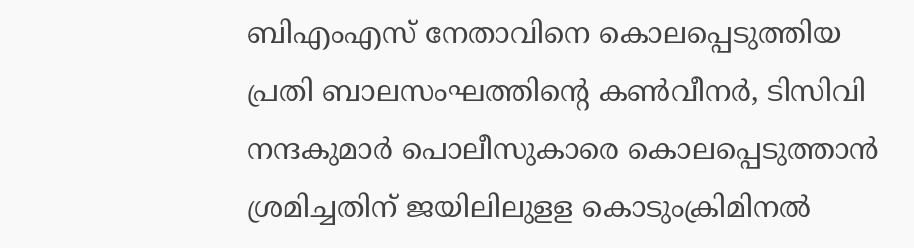ബിഎംഎസ് നേതാവിനെ കൊലപ്പെടുത്തിയ പ്രതി ബാലസംഘത്തിന്റെ കണ്‍വീനര്‍, ടിസിവി നന്ദകുമാര്‍ പൊലീസുകാരെ കൊലപ്പെടുത്താന്‍ ശ്രമിച്ചതിന് ജയിലിലുളള കൊടുംക്രിമിനല്‍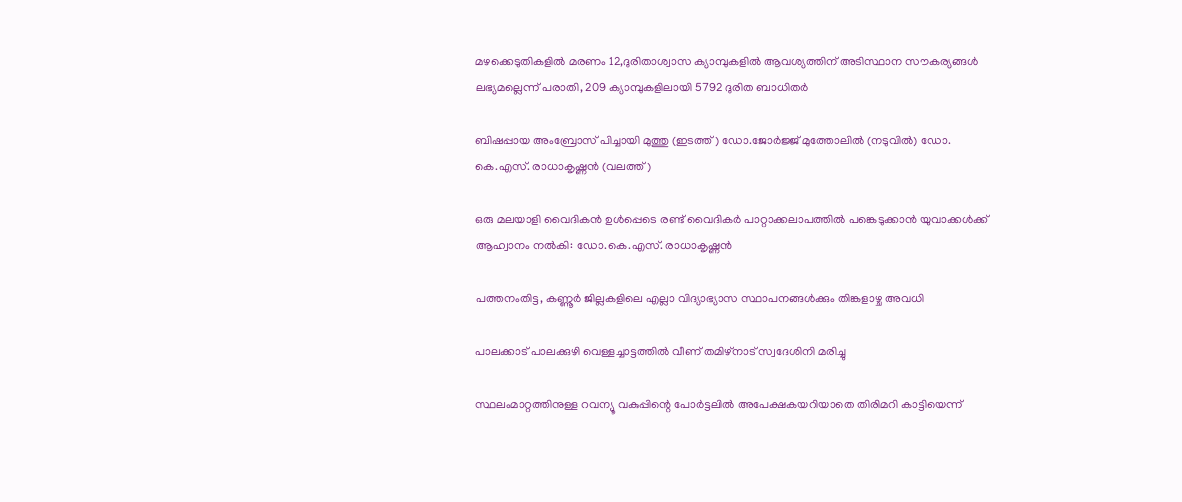മഴക്കെടുതികളില്‍ മരണം 12,ദുരിതാശ്വാസ ക്യാമ്പുകളില്‍ ആവശ്യത്തിന് അടിസ്ഥാന സൗകര്യങ്ങള്‍ ലഭ്യമല്ലെന്ന് പരാതി, 209 ക്യാമ്പുകളിലായി 5792 ദുരിത ബാധിതര്‍

ബിഷപ്പായ അംബ്രോസ് പിച്ചായി മുത്തു (ഇടത്ത്) ഡോ.ജോര്‍ജ്ജ് മുത്തോലില്‍ (നടുവില്‍) ഡോ. കെ.എസ്. രാധാകൃഷ്ണന്‍ (വലത്ത്)

ഒരു മലയാളി വൈദികന്‍ ഉള്‍പ്പെടെ രണ്ട് വൈദികര്‍ പാറ്റാക്കലാപത്തില്‍ പങ്കെടുക്കാന്‍ യുവാക്കള്‍ക്ക് ആഹ്വാനം നല്‍കി: ഡോ.കെ.എസ്. രാധാകൃഷ്ണന്‍

പത്തനംതിട്ട, കണ്ണൂര്‍ ജില്ലകളിലെ എല്ലാ വിദ്യാഭ്യാസ സ്ഥാപനങ്ങള്‍ക്കും തിങ്കളാഴ്ച അവധി

പാലക്കാട് പാലക്കുഴി വെള്ളച്ചാട്ടത്തില്‍ വീണ് തമിഴ്‌നാട് സ്വദേശിനി മരിച്ചു

സ്ഥലംമാറ്റത്തിനുള്ള റവന്യൂ വകുപ്പിന്റെ പോര്‍ട്ടലില്‍ അപേക്ഷകയറിയാതെ തിരിമറി കാട്ടിയെന്ന്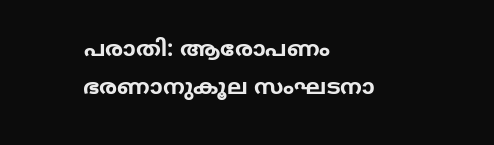പരാതി: ആരോപണം ഭരണാനുകൂല സംഘടനാ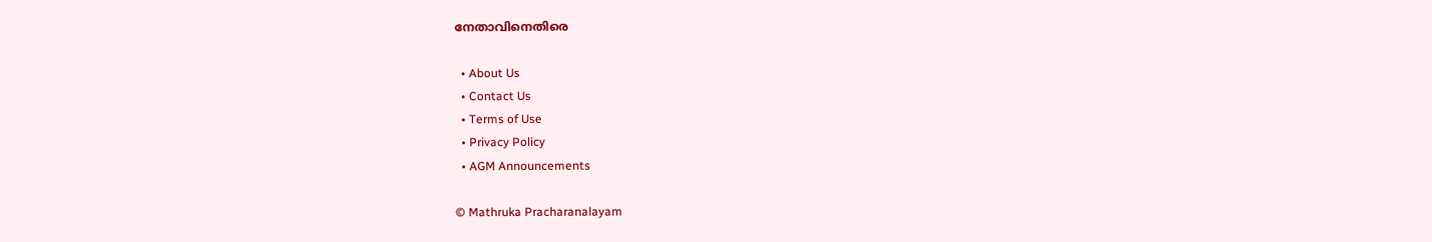നേതാവിനെതിരെ

  • About Us
  • Contact Us
  • Terms of Use
  • Privacy Policy
  • AGM Announcements

© Mathruka Pracharanalayam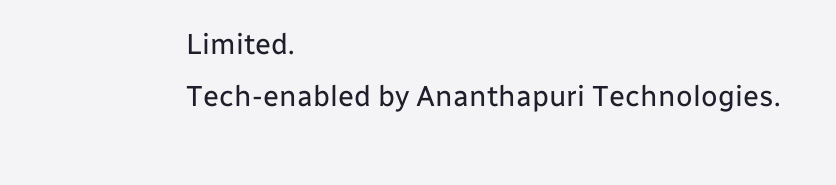Limited.
Tech-enabled by Ananthapuri Technologies.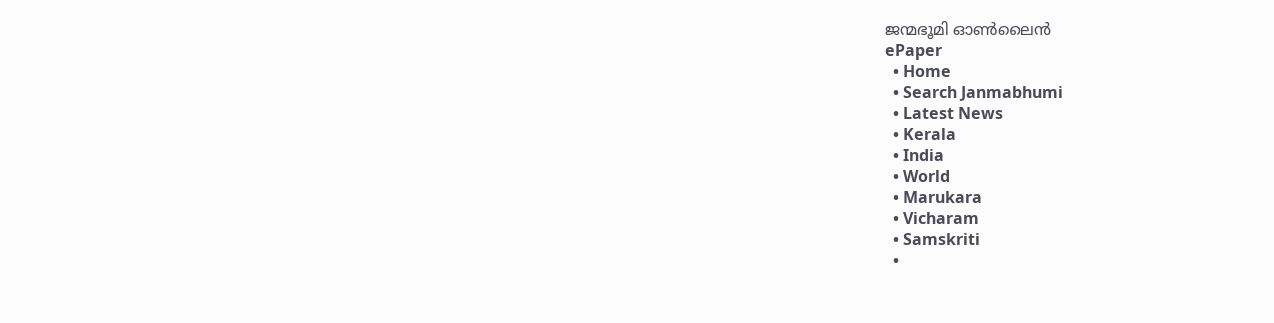ജന്മഭൂമി ഓണ്‍ലൈന്‍
ePaper
  • Home
  • Search Janmabhumi
  • Latest News
  • Kerala
  • India
  • World
  • Marukara
  • Vicharam
  • Samskriti
  •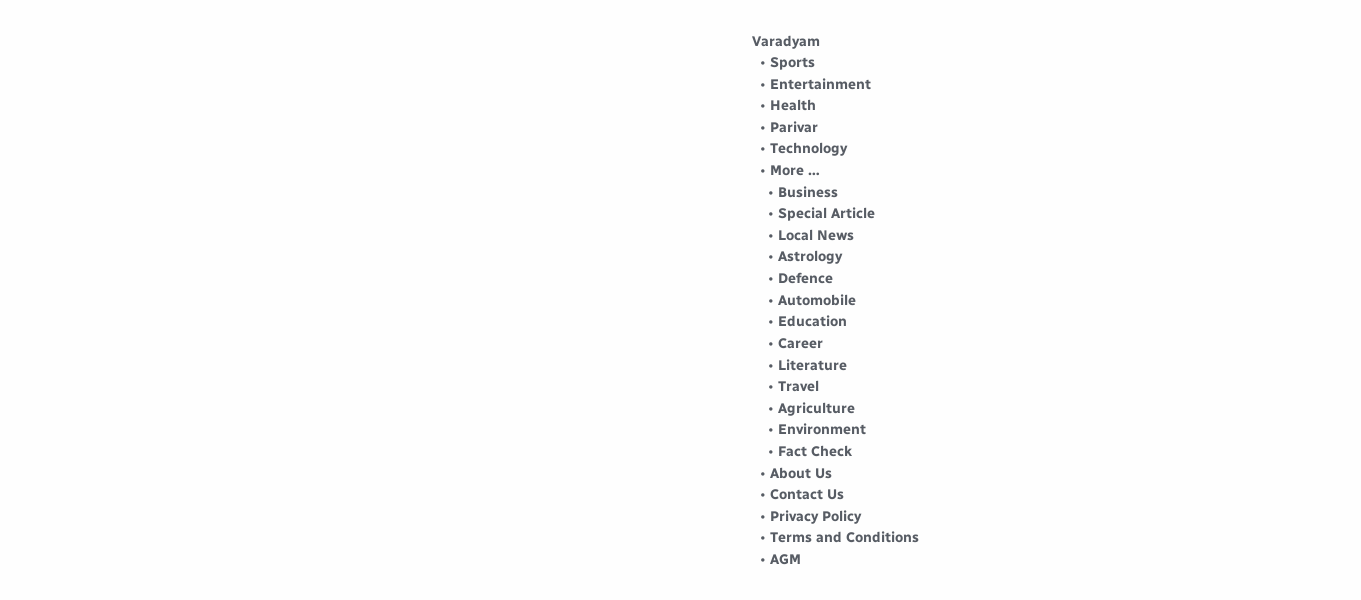Varadyam
  • Sports
  • Entertainment
  • Health
  • Parivar
  • Technology
  • More …
    • Business
    • Special Article
    • Local News
    • Astrology
    • Defence
    • Automobile
    • Education
    • Career
    • Literature
    • Travel
    • Agriculture
    • Environment
    • Fact Check
  • About Us
  • Contact Us
  • Privacy Policy
  • Terms and Conditions
  • AGM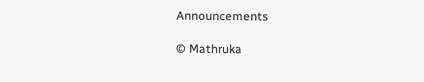Announcements

© Mathruka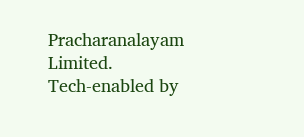Pracharanalayam Limited.
Tech-enabled by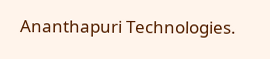Ananthapuri Technologies.